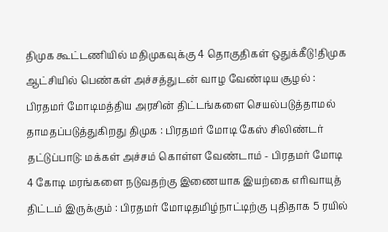திமுக கூட்டணியில் மதிமுகவுக்கு 4 தொகுதிகள் ஒதுக்கீடு!திமுக ஆட்சியில் பெண்கள் அச்சத்துடன் வாழ வேண்டிய சூழல் : பிரதமர் மோடிமத்திய அரசின் திட்டங்களை செயல்படுத்தாமல் தாமதப்படுத்துகிறது திமுக : பிரதமர் மோடி கேஸ் சிலிண்டர் தட்டுப்பாடு: மக்கள் அச்சம் கொள்ள வேண்டாம் - பிரதமர் மோடி 4 கோடி மரங்களை நடுவதற்கு இணையாக இயற்கை எரிவாயுத் திட்டம் இருக்கும் : பிரதமர் மோடிதமிழ்நாட்டிற்கு புதிதாக 5 ரயில்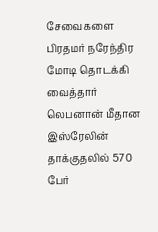சேவைகளை பிரதமர் நரேந்திர மோடி தொடக்கி வைத்தார் லெபனான் மீதான இஸ்ரேலின் தாக்குதலில் 570 பேர்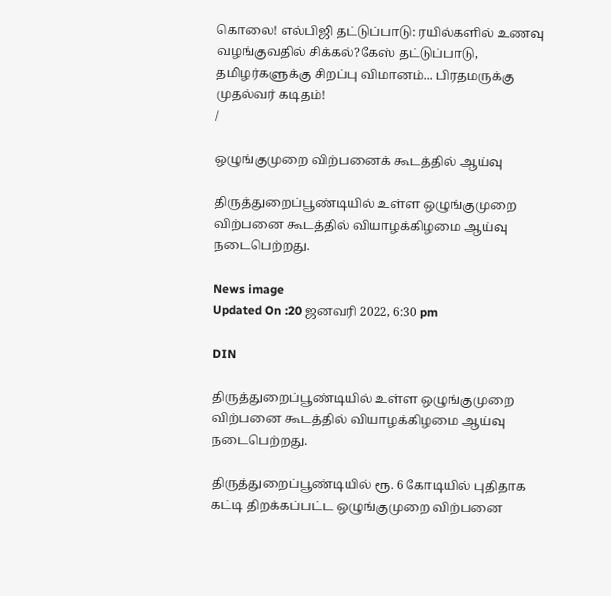கொலை! எல்பிஜி தட்டுப்பாடு: ரயில்களில் உணவு வழங்குவதில் சிக்கல்?கேஸ் தட்டுப்பாடு, தமிழர்களுக்கு சிறப்பு விமானம்... பிரதமருக்கு முதல்வர் கடிதம்!
/

ஒழுங்குமுறை விற்பனைக் கூடத்தில் ஆய்வு

திருத்துறைப்பூண்டியில் உள்ள ஒழுங்குமுறை விற்பனை கூடத்தில் வியாழக்கிழமை ஆய்வு நடைபெற்றது.

News image
Updated On :20 ஜனவரி 2022, 6:30 pm

DIN

திருத்துறைப்பூண்டியில் உள்ள ஒழுங்குமுறை விற்பனை கூடத்தில் வியாழக்கிழமை ஆய்வு நடைபெற்றது.

திருத்துறைப்பூண்டியில் ரூ. 6 கோடியில் புதிதாக கட்டி திறக்கப்பட்ட ஒழுங்குமுறை விற்பனை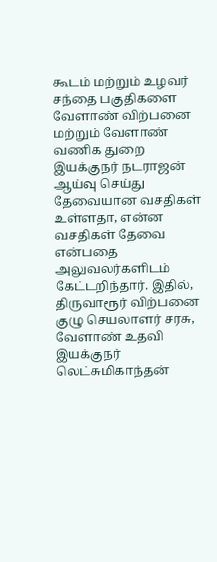கூடம் மற்றும் உழவர் சந்தை பகுதிகளை வேளாண் விற்பனை மற்றும் வேளாண் வணிக துறை இயக்குநர் நடராஜன் ஆய்வு செய்து தேவையான வசதிகள் உள்ளதா, என்ன வசதிகள் தேவை என்பதை அலுவலர்களிடம் கேட்டறிந்தார். இதில், திருவாரூர் விற்பனை குழு செயலாளர் சரசு, வேளாண் உதவி இயக்குநர் லெட்சுமிகாந்தன்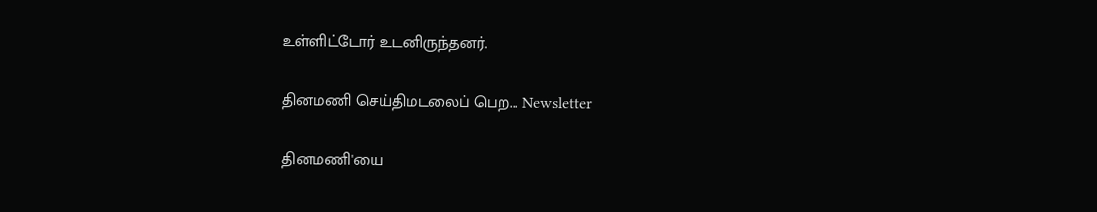உள்ளிட்டோர் உடனிருந்தனர்.

தினமணி செய்திமடலைப் பெற... Newsletter

தினமணி'யை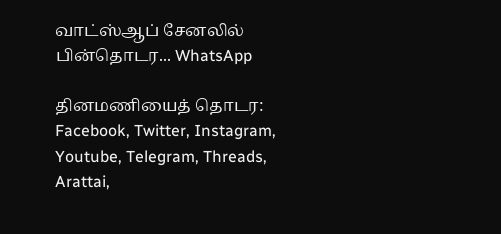வாட்ஸ்ஆப் சேனலில் பின்தொடர... WhatsApp

தினமணியைத் தொடர: Facebook, Twitter, Instagram, Youtube, Telegram, Threads, Arattai,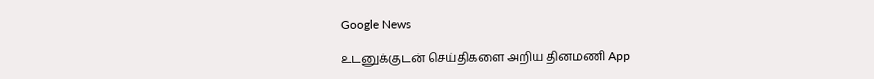Google News

உடனுக்குடன் செய்திகளை அறிய தினமணி App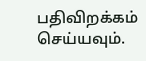பதிவிறக்கம் செய்யவும்.